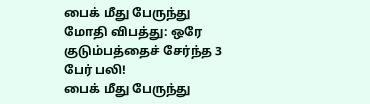பைக் மீது பேருந்து மோதி விபத்து: ஒரே குடும்பத்தைச் சேர்ந்த 3 பேர் பலி!
பைக் மீது பேருந்து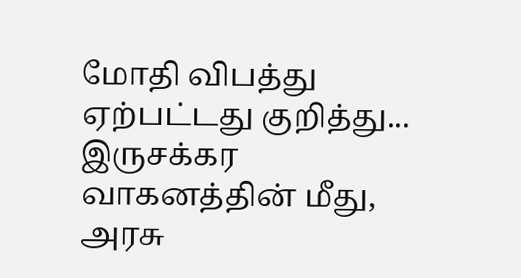மோதி விபத்து ஏற்பட்டது குறித்து...
இருசக்கர வாகனத்தின் மீது, அரசு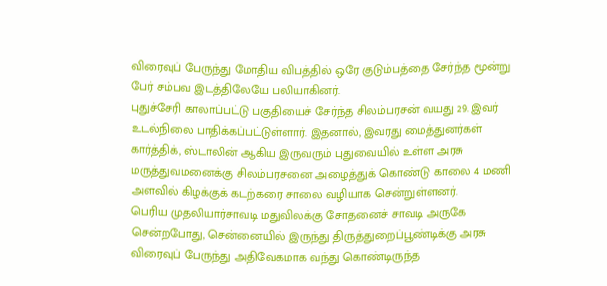விரைவுப் பேருந்து மோதிய விபத்தில் ஒரே குடும்பத்தை சேர்ந்த மூன்று பேர் சம்பவ இடத்திலேயே பலியாகினர்.
புதுச்சேரி காலாப்பட்டு பகுதியைச் சேர்ந்த சிலம்பரசன் வயது 29. இவர் உடல்நிலை பாதிக்கப்பட்டுள்ளார். இதனால், இவரது மைத்துனர்கள் கார்த்திக், ஸ்டாலின் ஆகிய இருவரும் புதுவையில் உள்ள அரசு மருத்துவமனைக்கு சிலம்பரசனை அழைத்துக் கொண்டு காலை 4 மணி அளவில் கிழக்குக் கடற்கரை சாலை வழியாக சென்றுள்ளனர்.
பெரிய முதலியார்சாவடி மதுவிலக்கு சோதனைச் சாவடி அருகே சென்றபோது, சென்னையில் இருந்து திருத்துறைப்பூண்டிக்கு அரசு விரைவுப் பேருந்து அதிவேகமாக வந்து கொண்டிருந்த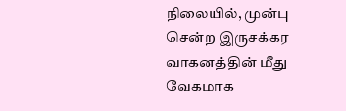நிலையில், முன்பு சென்ற இருசக்கர வாகனத்தின் மீது வேகமாக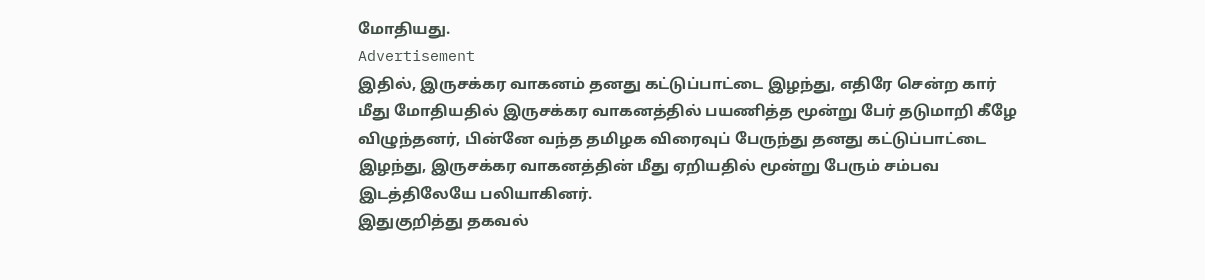மோதியது.
Advertisement
இதில், இருசக்கர வாகனம் தனது கட்டுப்பாட்டை இழந்து, எதிரே சென்ற கார் மீது மோதியதில் இருசக்கர வாகனத்தில் பயணித்த மூன்று பேர் தடுமாறி கீழே விழுந்தனர், பின்னே வந்த தமிழக விரைவுப் பேருந்து தனது கட்டுப்பாட்டை இழந்து, இருசக்கர வாகனத்தின் மீது ஏறியதில் மூன்று பேரும் சம்பவ இடத்திலேயே பலியாகினர்.
இதுகுறித்து தகவல்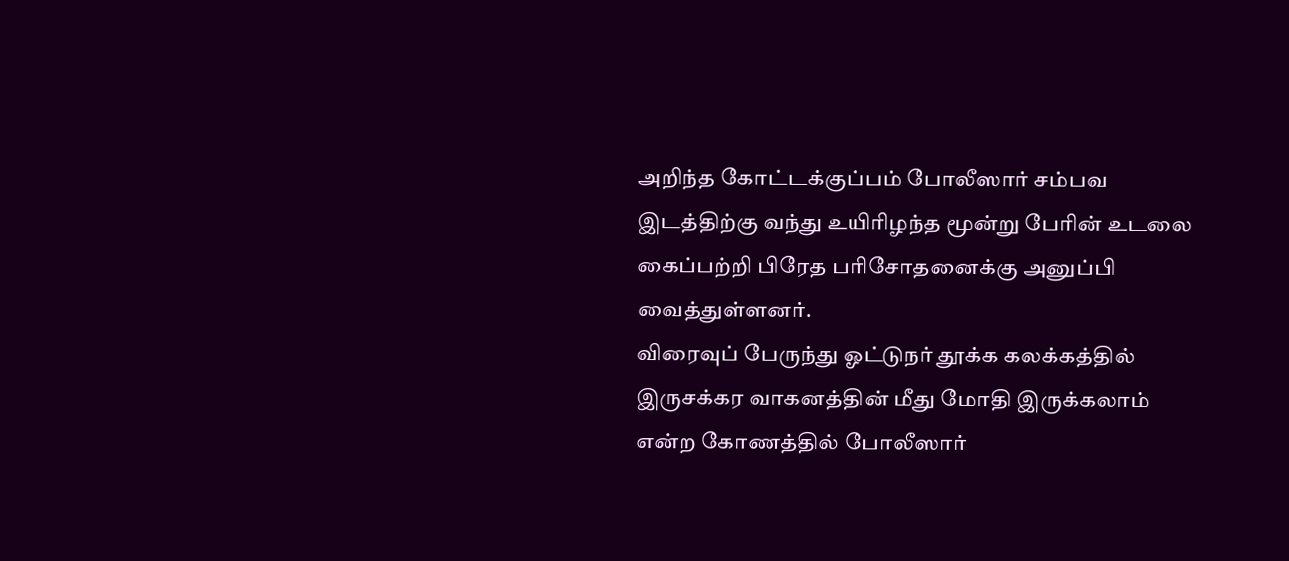அறிந்த கோட்டக்குப்பம் போலீஸார் சம்பவ இடத்திற்கு வந்து உயிரிழந்த மூன்று பேரின் உடலை கைப்பற்றி பிரேத பரிசோதனைக்கு அனுப்பி வைத்துள்ளனர்.
விரைவுப் பேருந்து ஓட்டுநர் தூக்க கலக்கத்தில் இருசக்கர வாகனத்தின் மீது மோதி இருக்கலாம் என்ற கோணத்தில் போலீஸார்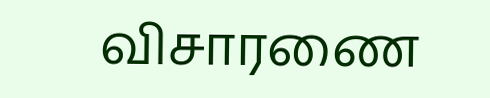விசாரணை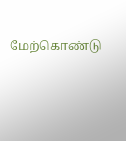மேற்கொண்டு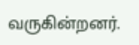வருகின்றனர்.